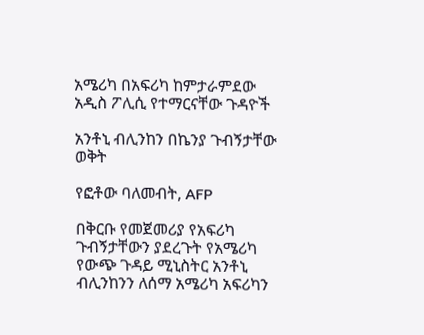አሜሪካ በአፍሪካ ከምታራምደው አዲስ ፖሊሲ የተማርናቸው ጉዳዮች

አንቶኒ ብሊንከን በኬንያ ጉብኝታቸው ወቅት

የፎቶው ባለመብት, AFP

በቅርቡ የመጀመሪያ የአፍሪካ ጉብኝታቸውን ያደረጉት የአሜሪካ የውጭ ጉዳይ ሚኒስትር አንቶኒ ብሊንከንን ለሰማ አሜሪካ አፍሪካን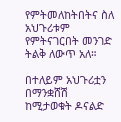የምትመለከትበትና ስለ አህጉሪቱም የምትናገርበት መንገድ ትልቅ ለውጥ አለ።

በተለይም አህጉሪቷን በማንቋሸሽ ከሚታወቁት ዶናልድ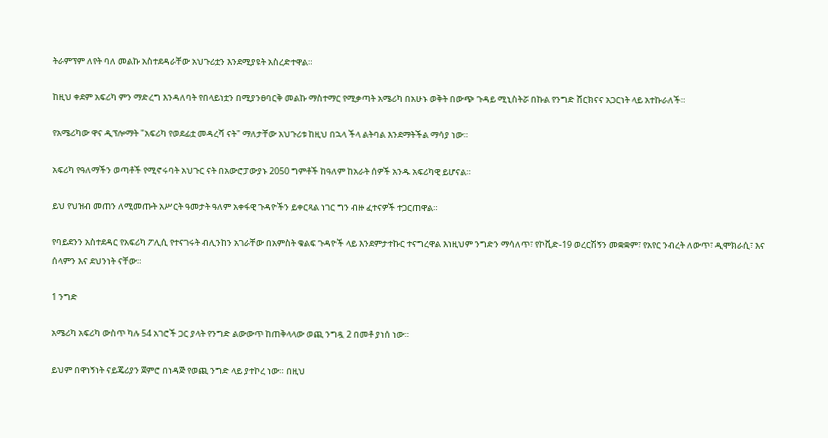ትራምፕም ለየት ባለ መልኩ አስተደዳራቸው አህጉሪቷን እንደሚያዩት አስረድተዋል።

ከዚህ ቀደም አፍሪካ ምን ማድረግ እንዳለባት የበላይነቷን በሚያንፀባርቅ መልኩ ማስተማር የሚቃጣት አሜሪካ በአሁኑ ወቅት በውጭ ጉዳይ ሚኒስትሯ በኩል የንግድ ሸርክናና አጋርነት ላይ አተኩራለች።

የአሜሪካው ዋና ዲፕሎማት "አፍሪካ የወደፊቷ መዳረሻ ናት" ማለታቸው አህጉሪቱ ከዚህ በኋላ ችላ ልትባል እንደማትችል ማሳያ ነው።

አፍሪካ የዓለማችን ወጣቶች የሚኖሩባት አህጉር ናት በአውሮፓውያኑ 2050 ግምቶች ከዓለም ከአራት ሰዎች አንዱ አፍሪካዊ ይሆናል።

ይህ የህዝብ መጠን ለሚመጡት አሥርት ዓመታት ዓለም አቀፋዊ ጉዳዮችን ይቀርጻል ነገር ግን ብዙ ፈተናዎች ተጋርጠዋል።

የባይደንን አስተደዳር የአፍሪካ ፖሊሲ የተናገሩት ብሊንከን አገራቸው በአምስት ቁልፍ ጉዳዮች ላይ እንደምታተኩር ተናግረዋል እነዚህም ንግድን ማሳለጥ፣ የኮቪድ-19 ወረርሽኝን መቋቋም፣ የአየር ንብረት ለውጥ፣ ዲሞክራሲ፣ እና ሰላምን እና ደህንነት ናቸው።

1 ንግድ

አሜሪካ አፍሪካ ውስጥ ካሉ 54 አገሮች ጋር ያላት የንግድ ልውውጥ ከጠቅላላው ወጪ ንግዷ 2 በመቶ ያነሰ ነው።

ይህም በዋነኝነት ናይጄሪያን ጀምሮ በነዳጅ የወጪ ንግድ ላይ ያተኮረ ነው። በዚህ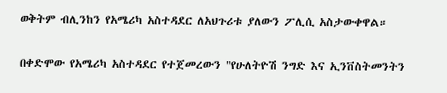ወቅትም ብሊንከን የአሜሪካ አስተዳደር ለአህጉሪቱ ያለውን ፖሊሲ አስታውቀዋል።

በቀድሞው የአሜሪካ አስተዳደር የተጀመረውን "የሁለትዮሽ ንግድ እና ኢንቨስትመንትን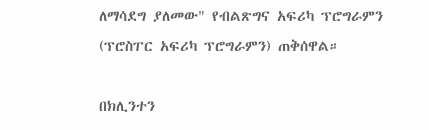ለማሳደግ ያለመው" የብልጽግና አፍሪካ ፕሮግራምን (ፕሮስፐር አፍሪካ ፕሮግራምን) ጠቅሰዋል።

በክሊንተን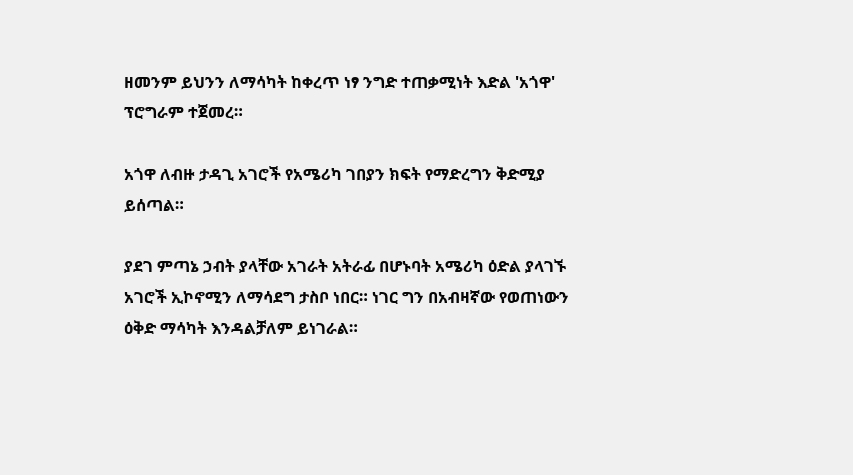ዘመንም ይህንን ለማሳካት ከቀረጥ ነፃ ንግድ ተጠቃሚነት እድል 'አጎዋ' ፕሮግራም ተጀመረ።

አጎዋ ለብዙ ታዳጊ አገሮች የአሜሪካ ገበያን ክፍት የማድረግን ቅድሚያ ይሰጣል።

ያደገ ምጣኔ ኃብት ያላቸው አገራት አትራፊ በሆኑባት አሜሪካ ዕድል ያላገኙ አገሮች ኢኮኖሚን ለማሳደግ ታስቦ ነበር። ነገር ግን በአብዛኛው የወጠነውን ዕቅድ ማሳካት እንዳልቻለም ይነገራል።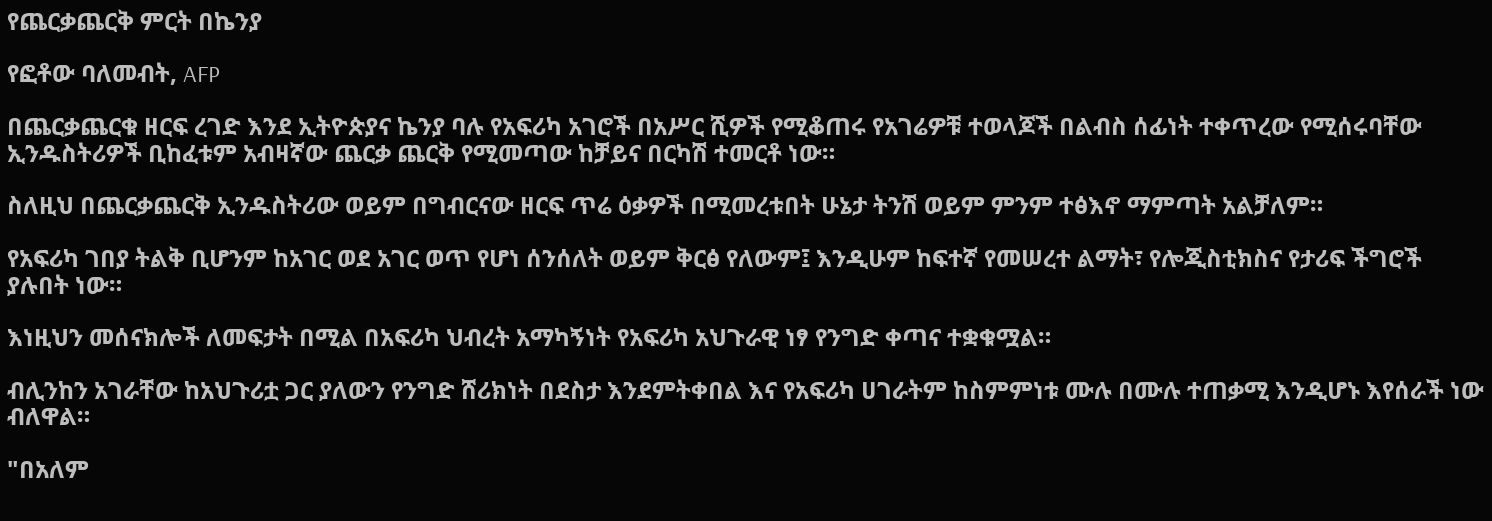የጨርቃጨርቅ ምርት በኬንያ

የፎቶው ባለመብት, AFP

በጨርቃጨርቁ ዘርፍ ረገድ እንደ ኢትዮጵያና ኬንያ ባሉ የአፍሪካ አገሮች በአሥር ሺዎች የሚቆጠሩ የአገሬዎቹ ተወላጆች በልብስ ሰፊነት ተቀጥረው የሚሰሩባቸው ኢንዱስትሪዎች ቢከፈቱም አብዛኛው ጨርቃ ጨርቅ የሚመጣው ከቻይና በርካሽ ተመርቶ ነው።

ስለዚህ በጨርቃጨርቅ ኢንዱስትሪው ወይም በግብርናው ዘርፍ ጥሬ ዕቃዎች በሚመረቱበት ሁኔታ ትንሽ ወይም ምንም ተፅእኖ ማምጣት አልቻለም።

የአፍሪካ ገበያ ትልቅ ቢሆንም ከአገር ወደ አገር ወጥ የሆነ ሰንሰለት ወይም ቅርፅ የለውም፤ እንዲሁም ከፍተኛ የመሠረተ ልማት፣ የሎጂስቲክስና የታሪፍ ችግሮች ያሉበት ነው።

እነዚህን መሰናክሎች ለመፍታት በሚል በአፍሪካ ህብረት አማካኝነት የአፍሪካ አህጉራዊ ነፃ የንግድ ቀጣና ተቋቁሟል።

ብሊንከን አገራቸው ከአህጉሪቷ ጋር ያለውን የንግድ ሸሪክነት በደስታ እንደምትቀበል እና የአፍሪካ ሀገራትም ከስምምነቱ ሙሉ በሙሉ ተጠቃሚ እንዲሆኑ እየሰራች ነው ብለዋል።

"በአለም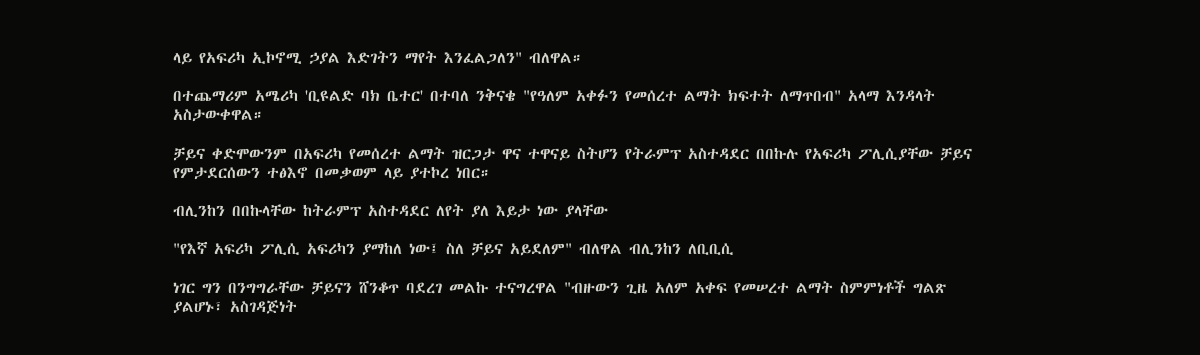ላይ የአፍሪካ ኢኮኖሚ ኃያል እድገትን ማየት እንፈልጋለን" ብለዋል።

በተጨማሪም አሜሪካ 'ቢዩልድ ባክ ቤተር' በተባለ ንቅናቄ "የዓለም አቀፉን የመሰረተ ልማት ክፍተት ለማጥበብ" አላማ እንዳላት አስታውቀዋል።

ቻይና ቀድሞውንም በአፍሪካ የመሰረተ ልማት ዝርጋታ ዋና ተዋናይ ስትሆን የትራምፕ አስተዳደር በበኩሉ የአፍሪካ ፖሊሲያቸው ቻይና የምታደርሰውን ተፅእኖ በመቃወም ላይ ያተኮረ ነበር።

ብሊንከን በበኩላቸው ከትራምፕ አስተዳደር ለየት ያለ እይታ ነው ያላቸው

"የእኛ አፍሪካ ፖሊሲ አፍሪካን ያማከለ ነው፤ ስለ ቻይና አይደለም" ብለዋል ብሊንከን ለቢቢሲ

ነገር ግን በንግግራቸው ቻይናን ሸንቆጥ ባደረገ መልኩ ተናግረዋል "ብዙውን ጊዜ አለም አቀፍ የመሠረተ ልማት ስምምነቶች ግልጽ ያልሆኑ፣ አስገዳጅነት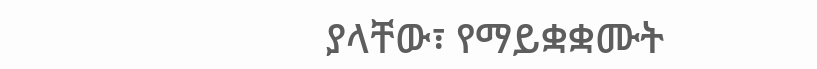ያላቸው፣ የማይቋቋሙት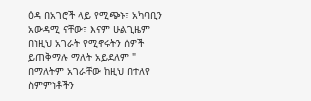ዕዳ በአገሮች ላይ የሚጭኑ፣ አካባቢን አውዳሚ ናቸው፣ እናም ሁልጊዜም በነዚህ አገራት የሚኖሩትን ሰዎች ይጠቅማሉ ማለት አይደለም " በማለትም አገራቸው ከዚህ በተለየ ስምምነቶችን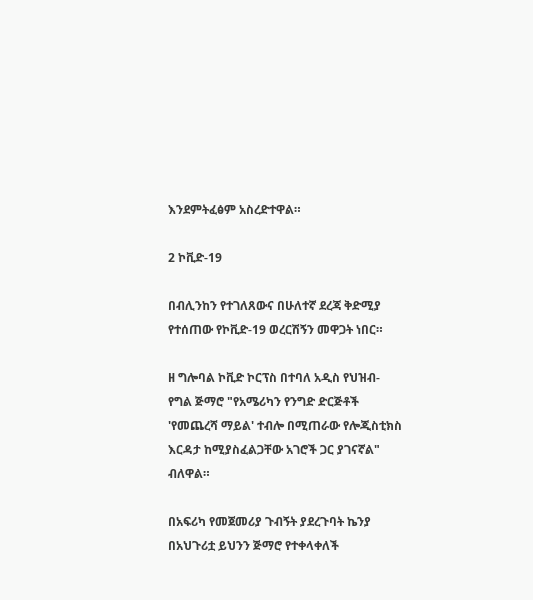እንደምትፈፅም አስረድተዋል።

2 ኮቪድ-19

በብሊንከን የተገለጸውና በሁለተኛ ደረጃ ቅድሚያ የተሰጠው የኮቪድ-19 ወረርሽኝን መዋጋት ነበር።

ዘ ግሎባል ኮቪድ ኮርፕስ በተባለ አዲስ የህዝብ- የግል ጅማሮ "የአሜሪካን የንግድ ድርጅቶች 'የመጨረሻ ማይል' ተብሎ በሚጠራው የሎጂስቲክስ እርዳታ ከሚያስፈልጋቸው አገሮች ጋር ያገናኛል" ብለዋል።

በአፍሪካ የመጀመሪያ ጉብኝት ያደረጉባት ኬንያ በአህጉሪቷ ይህንን ጅማሮ የተቀላቀለች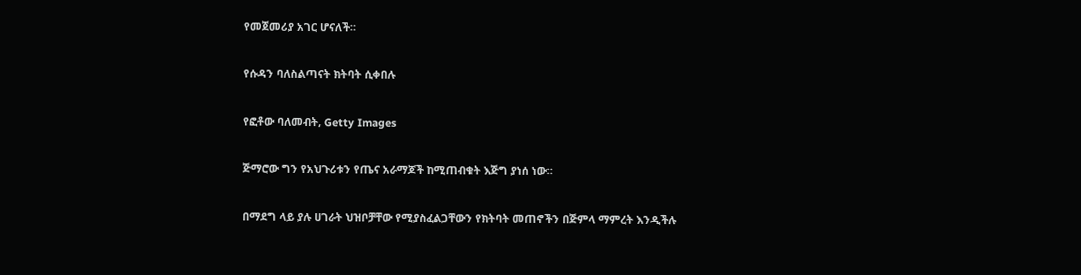የመጀመሪያ አገር ሆናለች።

የሱዳን ባለስልጣናት ክትባት ሲቀበሉ

የፎቶው ባለመብት, Getty Images

ጅማሮው ግን የአህጉሪቱን የጤና አራማጆች ከሚጠብቁት እጅግ ያነሰ ነው።

በማደግ ላይ ያሉ ሀገራት ህዝቦቻቸው የሚያስፈልጋቸውን የክትባት መጠኖችን በጅምላ ማምረት እንዲችሉ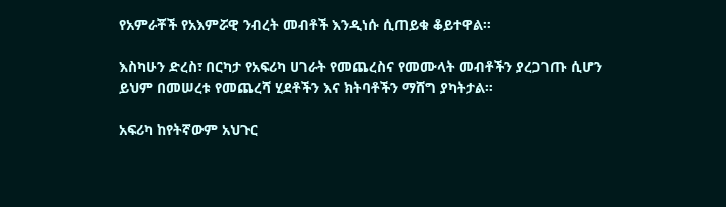የአምራቾች የአእምሯዊ ንብረት መብቶች እንዲነሱ ሲጠይቁ ቆይተዋል።

እስካሁን ድረስ፣ በርካታ የአፍሪካ ሀገራት የመጨረስና የመሙላት መብቶችን ያረጋገጡ ሲሆን ይህም በመሠረቱ የመጨረሻ ሂደቶችን እና ክትባቶችን ማሸግ ያካትታል።

አፍሪካ ከየትኛውም አህጉር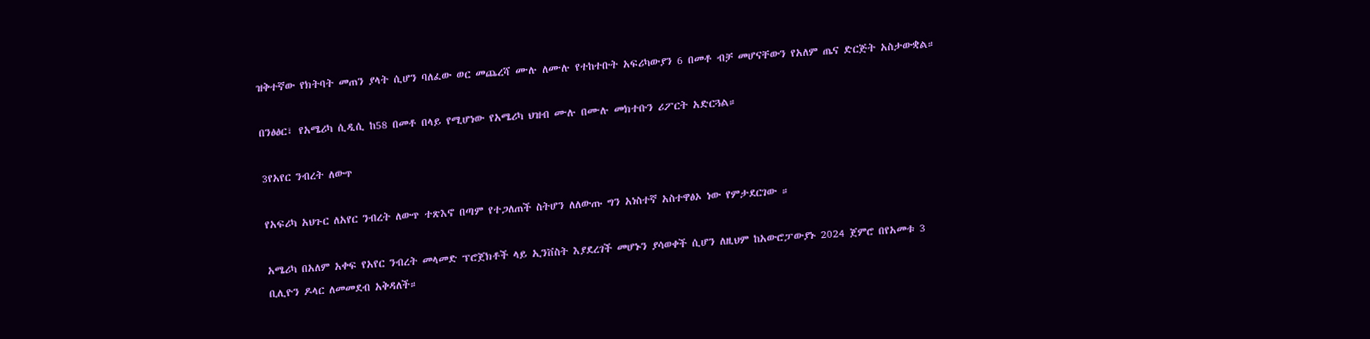ዝቅተኛው የክትባት መጠን ያላት ሲሆን ባለፈው ወር መጨረሻ ሙሉ ለሙሉ የተከተቡት አፍሪካውያን 6 በመቶ ብቻ መሆናቸውን የአለም ጤና ድርጅት አስታውቋል።

በንፅፅር፣ የአሜሪካ ሲዲሲ ከ58 በመቶ በላይ የሚሆነው የአሜሪካ ህዝብ ሙሉ በሙሉ መክተቡን ሪፖርት አድርጓል።

3የአየር ንብረት ለውጥ

የአፍሪካ አህጉር ለአየር ንብረት ለውጥ ተጽእኖ በጣም የተጋለጠች ስትሆን ለለውጡ ግን አነስተኛ አስተዋፅኦ ነው የምታደርገው ።

አሜሪካ በአለም አቀፍ የአየር ንብረት መላመድ ፕሮጀክቶች ላይ ኢንቨስት እያደረገች መሆኑን ያሳወቀች ሲሆን ለዚህም ከአውሮፓውያኑ 2024 ጀምሮ በየአመቱ 3 ቢሊዮን ዶላር ለመመደብ አቅዳለች።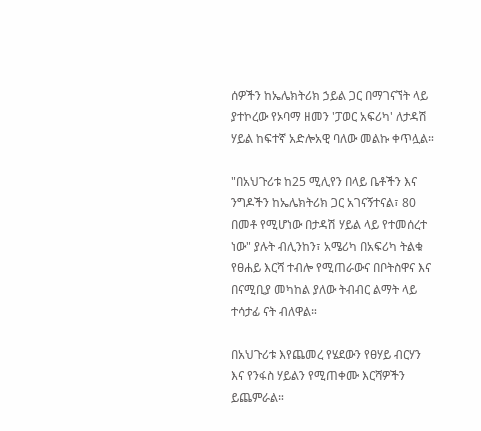ሰዎችን ከኤሌክትሪክ ኃይል ጋር በማገናኘት ላይ ያተኮረው የኦባማ ዘመን 'ፓወር አፍሪካ' ለታዳሽ ሃይል ከፍተኛ አድሎአዊ ባለው መልኩ ቀጥሏል።

"በአህጉሪቱ ከ25 ሚሊየን በላይ ቤቶችን እና ንግዶችን ከኤሌክትሪክ ጋር አገናኝተናል፣ 80 በመቶ የሚሆነው በታዳሽ ሃይል ላይ የተመሰረተ ነው" ያሉት ብሊንከን፣ አሜሪካ በአፍሪካ ትልቁ የፀሐይ እርሻ ተብሎ የሚጠራውና በቦትስዋና እና በናሚቢያ መካከል ያለው ትብብር ልማት ላይ ተሳታፊ ናት ብለዋል።

በአህጉሪቱ እየጨመረ የሄደውን የፀሃይ ብርሃን እና የንፋስ ሃይልን የሚጠቀሙ እርሻዎችን ይጨምራል።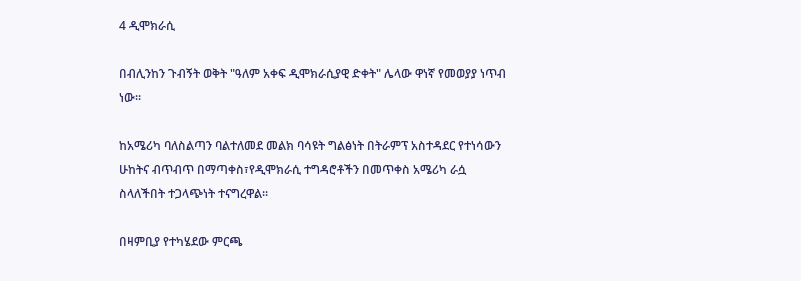4 ዲሞክራሲ

በብሊንከን ጉብኝት ወቅት "ዓለም አቀፍ ዲሞክራሲያዊ ድቀት" ሌላው ዋነኛ የመወያያ ነጥብ ነው።

ከአሜሪካ ባለስልጣን ባልተለመደ መልክ ባሳዩት ግልፅነት በትራምፕ አስተዳደር የተነሳውን ሁከትና ብጥብጥ በማጣቀስ፣የዲሞክራሲ ተግዳሮቶችን በመጥቀስ አሜሪካ ራሷ ስላለችበት ተጋላጭነት ተናግረዋል።

በዛምቢያ የተካሄደው ምርጫ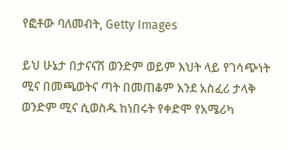የፎቶው ባለመብት, Getty Images

ይህ ሁኔታ በታናናሽ ወንድም ወይም እህት ላይ የገሳጭነት ሚና በመጫወትና ጣት በመጠቆም እንደ አስፈሪ ታላቅ ወንድም ሚና ሲወስዱ ከነበሩት የቀድሞ የአሜሪካ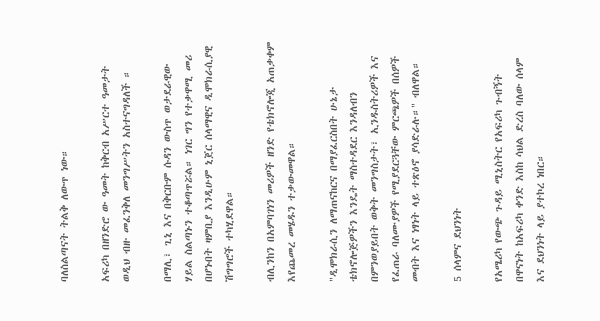ባለስልጣናት ትልቅ ለውጥ ነው።

አፍሪካ በዘንድሮ ው ዓመት ከቅርብ አሥርተ ዓመታት ወዲህ ብዙ መፈንቅለ መንግሥትን አስተናግዳለች ።

በማሊ፣ ጊኒ እና በቅርቡም ሱዳን ውስጥ ወታደራዊው ሃይል ስልጣኑን ተቆጣጥሯል። ነገር ግን የተቃዋሚ መሪ በሆኑበት ዛምቢያ እንዲሁም ኒጀር ሰላማዊና ዲሞክራሲያዊ ሽግግሮች ተካሂደዋል።

ብሊንከን በአምባገነን መሪዎች ዘንድ የቴክኖሎጂ አጠቃቀም እየጨመረ መሄዱን ተቃውመዋል።

"ዲሞክራሲን ለማጠናከርና በማያፈርስበት ሁኔታ ቴክኖሎጅዎችን እንዴት ማስተዳደር እንዳለብን በምንወያይበት ወቅት መንግስታት፣ ኢንዱስትሪዎች እና የፈጠራ ባለሙያዎች የሚያደርጓቸው ምርጫዎች በሰዎች መብት እና ነፃነት ላይ ተጽዕኖ ያሳድራሉ።" ብለዋል።

5 ሰላምና ደህንነት

የአሜሪካ የውጭ ጉዳይ ሚኒስትር የአፍሪካ ጉብኝት በዋናነት ከአፍሪካ ቀንድ እስከ ሳህል ድረስ ባለው ሰላም እና ደህንነት ላይ ያተኮረ ነበር።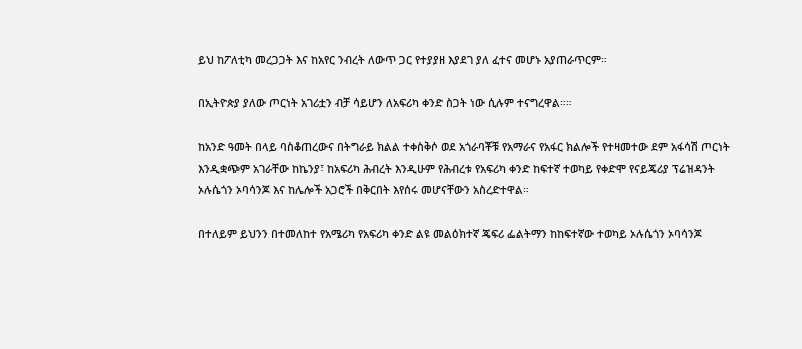ይህ ከፖለቲካ መረጋጋት እና ከአየር ንብረት ለውጥ ጋር የተያያዘ እያደገ ያለ ፈተና መሆኑ አያጠራጥርም።

በኢትዮጵያ ያለው ጦርነት አገሪቷን ብቻ ሳይሆን ለአፍሪካ ቀንድ ስጋት ነው ሲሉም ተናግረዋል።።

ከአንድ ዓመት በላይ ባስቆጠረውና በትግራይ ክልል ተቀስቅሶ ወደ አጎራባቾቹ የአማራና የአፋር ክልሎች የተዛመተው ደም አፋሳሽ ጦርነት እንዲቋጭም አገራቸው ከኬንያ፣ ከአፍሪካ ሕብረት እንዲሁም የሕብረቱ የአፍሪካ ቀንድ ከፍተኛ ተወካይ የቀድሞ የናይጄሪያ ፕሬዝዳንት ኦሉሴጎን ኦባሳንጆ እና ከሌሎች አጋሮች በቅርበት እየሰሩ መሆናቸውን አስረድተዋል።

በተለይም ይህንን በተመለከተ የአሜሪካ የአፍሪካ ቀንድ ልዩ መልዕክተኛ ጄፍሪ ፌልትማን ከከፍተኛው ተወካይ ኦሉሴጎን ኦባሳንጆ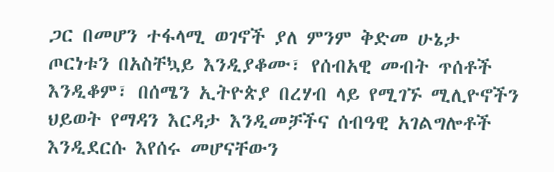ጋር በመሆን ተፋላሚ ወገኖች ያለ ምንም ቅድመ ሁኔታ ጦርነቱን በአስቸኳይ እንዲያቆሙ፣ የሰብአዊ መብት ጥሰቶች እንዲቆም፣ በሰሜን ኢትዮጵያ በረሃብ ላይ የሚገኙ ሚሊዮኖችን ህይወት የማዳን እርዳታ እንዲመቻችና ሰብዓዊ አገልግሎቶች እንዲደርሱ እየሰሩ መሆናቸውን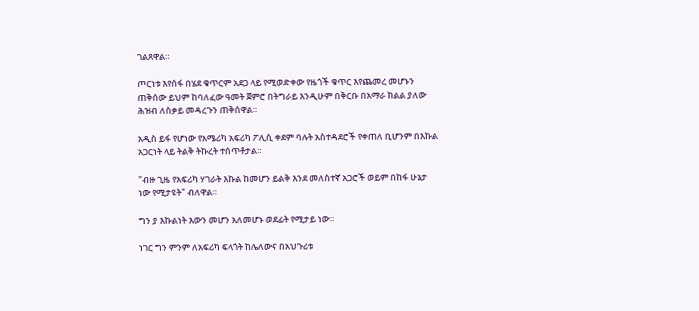ገልጸዋል።

ጦርነቱ እየሰፋ በሄደ ቁጥርም አደጋ ላይ የሚወድቀው የዜጎች ቁጥር እየጨመረ መሆኑን ጠቅሰው ይህም ከባለፈው ዓመት ጀምሮ በትግራይ እንዲሁም በቅርቡ በአማራ ክልል ያለው ሕዝብ ለስቃይ መዳረጉን ጠቅሰዋል።

አዲስ ይፋ የሆነው የአሜሪካ አፍሪካ ፖሊሲ ቀደም ባሉት አስተዳደሮች የቀጠለ ቢሆንም በእኩል አጋርነት ላይ ትልቅ ትኩረት ተሰጥቶታል።

"ብዙ ጊዜ የአፍሪካ ሃገራት እኩል ከመሆን ይልቅ እንደ መለስተኛ አጋሮች ወይም በከፋ ሁኔታ ነው የሚታዩት" ብለዋል።

ግን ያ እኩልነት እውን መሆን አለመሆኑ ወደፊት የሚታይ ነው።

ነገር ግን ምንም ለአፍሪካ ፍላጎት ከሌለውና በአህጉሪቱ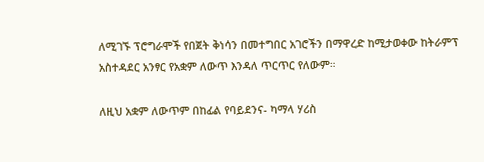ለሚገኙ ፕሮግራሞች የበጀት ቅነሳን በመተግበር አገሮችን በማዋረድ ከሚታወቀው ከትራምፕ አስተዳደር አንፃር የአቋም ለውጥ እንዳለ ጥርጥር የለውም።

ለዚህ አቋም ለውጥም በከፊል የባይደንና- ካማላ ሃሪስ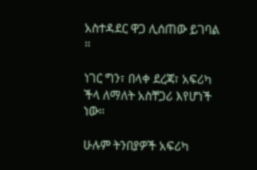አስተዳደር ዋጋ ሊሰጠው ይገባል ።

ነገር ግን፣ በላቀ ደረጃ፣ አፍሪካ ችላ ለማለት አስቸጋሪ እየሆነች ነው።

ሁሉም ትንበያዎች አፍሪካ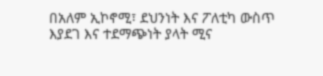በአለም ኢኮኖሚ፣ ደህንነት እና ፖለቲካ ውስጥ እያደገ እና ተደማጭነት ያላት ሚና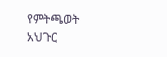የምትጫወት አህጉር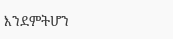እንደምትሆን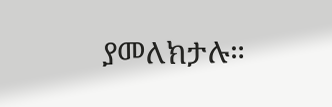ያመለክታሉ።